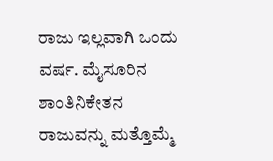ರಾಜು ಇಲ್ಲವಾಗಿ ಒಂದು ವರ್ಷ. ಮೈಸೂರಿನ ಶಾಂತಿನಿಕೇತನ ರಾಜುವನ್ನು ಮತ್ತೊಮ್ಮೆ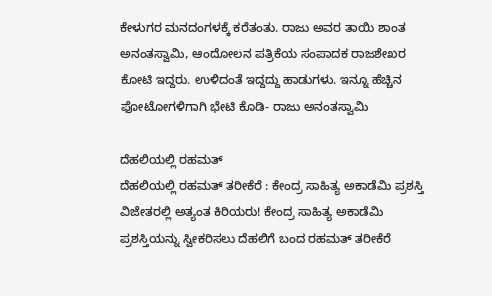ಕೇಳುಗರ ಮನದಂಗಳಕ್ಕೆ ಕರೆತಂತು. ರಾಜು ಅವರ ತಾಯಿ ಶಾಂತ ಅನಂತಸ್ವಾಮಿ, ಆಂದೋಲನ ಪತ್ರಿಕೆಯ ಸಂಪಾದಕ ರಾಜಶೇಖರ ಕೋಟಿ ಇದ್ದರು. ಉಳಿದಂತೆ ಇದ್ದದ್ದು ಹಾಡುಗಳು. ಇನ್ನೂ ಹೆಚ್ಚಿನ ಫೋಟೋಗಳಿಗಾಗಿ ಭೇಟಿ ಕೊಡಿ- ರಾಜು ಅನಂತಸ್ವಾಮಿ

ದೆಹಲಿಯಲ್ಲಿ ರಹಮತ್
ದೆಹಲಿಯಲ್ಲಿ ರಹಮತ್ ತರೀಕೆರೆ : ಕೇಂದ್ರ ಸಾಹಿತ್ಯ ಅಕಾಡೆಮಿ ಪ್ರಶಸ್ತಿ ವಿಜೇತರಲ್ಲಿ ಅತ್ಯಂತ ಕಿರಿಯರು! ಕೇಂದ್ರ ಸಾಹಿತ್ಯ ಅಕಾಡೆಮಿ ಪ್ರಶಸ್ತಿಯನ್ನು ಸ್ವೀಕರಿಸಲು ದೆಹಲಿಗೆ ಬಂದ ರಹಮತ್ ತರೀಕೆರೆ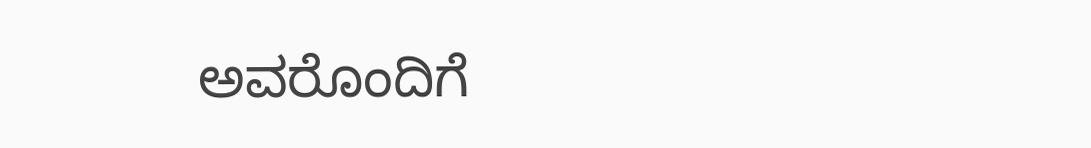ಅವರೊಂದಿಗೆ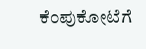ಕೆಂಪುಕೋಟೆಗೆ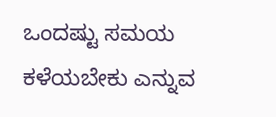ಒಂದಷ್ಟು ಸಮಯ ಕಳೆಯಬೇಕು ಎನ್ನುವ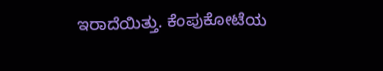ಇರಾದೆಯಿತ್ತು. ಕೆಂಪುಕೋಟೆಯ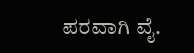ಪರವಾಗಿ ವೈ.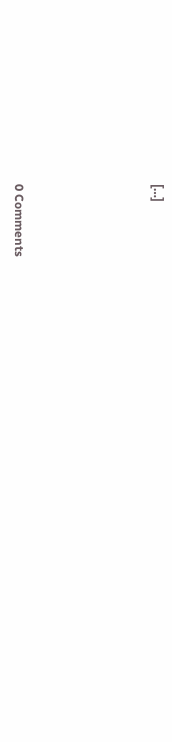[…]





0 Comments